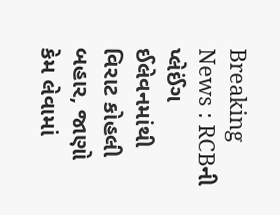Breaking News : RCBની પ્લેઈંગ ઈલેવનમાંથી વિરાટ કોહલી બહાર, જાણો કેમ લેવામાં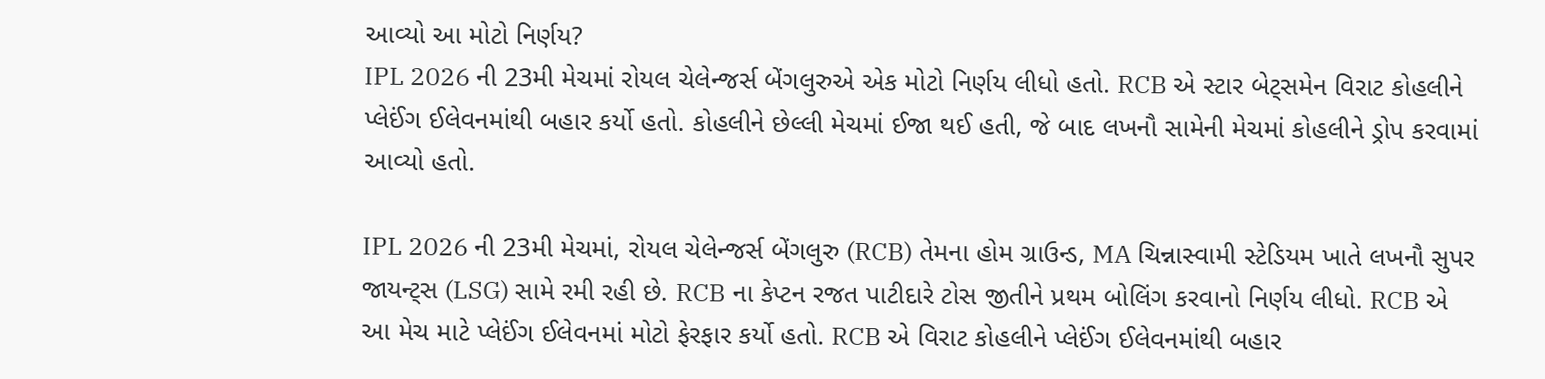આવ્યો આ મોટો નિર્ણય?
IPL 2026 ની 23મી મેચમાં રોયલ ચેલેન્જર્સ બેંગલુરુએ એક મોટો નિર્ણય લીધો હતો. RCB એ સ્ટાર બેટ્સમેન વિરાટ કોહલીને પ્લેઈંગ ઈલેવનમાંથી બહાર કર્યો હતો. કોહલીને છેલ્લી મેચમાં ઈજા થઈ હતી, જે બાદ લખનૌ સામેની મેચમાં કોહલીને ડ્રોપ કરવામાં આવ્યો હતો.

IPL 2026 ની 23મી મેચમાં, રોયલ ચેલેન્જર્સ બેંગલુરુ (RCB) તેમના હોમ ગ્રાઉન્ડ, MA ચિન્નાસ્વામી સ્ટેડિયમ ખાતે લખનૌ સુપર જાયન્ટ્સ (LSG) સામે રમી રહી છે. RCB ના કેપ્ટન રજત પાટીદારે ટોસ જીતીને પ્રથમ બોલિંગ કરવાનો નિર્ણય લીધો. RCB એ આ મેચ માટે પ્લેઈંગ ઈલેવનમાં મોટો ફેરફાર કર્યો હતો. RCB એ વિરાટ કોહલીને પ્લેઈંગ ઈલેવનમાંથી બહાર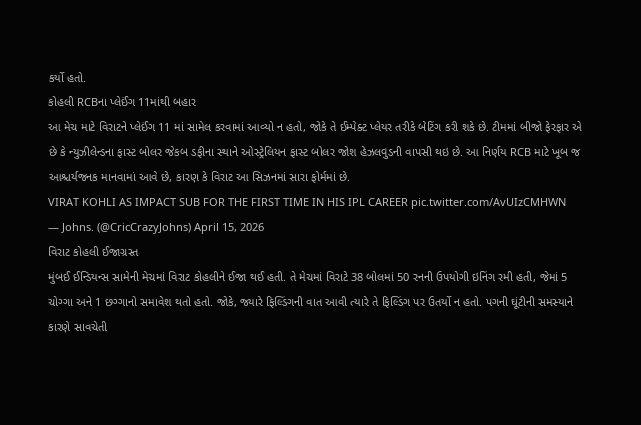કર્યો હતો.
કોહલી RCBના પ્લેઈંગ 11માંથી બહાર
આ મેચ માટે વિરાટને પ્લેઈંગ 11 માં સામેલ કરવામાં આવ્યો ન હતો, જોકે તે ઈમ્પેક્ટ પ્લેયર તરીકે બેટિંગ કરી શકે છે. ટીમમાં બીજો ફેરફાર એ છે કે ન્યુઝીલેન્ડના ફાસ્ટ બોલર જેકબ ડફીના સ્થાને ઓસ્ટ્રેલિયન ફાસ્ટ બોલર જોશ હેઝલવુડની વાપસી થઇ છે. આ નિર્ણય RCB માટે ખૂબ જ આશ્ચર્યજનક માનવામાં આવે છે, કારણ કે વિરાટ આ સિઝનમાં સારા ફોર્મમાં છે.
VIRAT KOHLI AS IMPACT SUB FOR THE FIRST TIME IN HIS IPL CAREER pic.twitter.com/AvUIzCMHWN
— Johns. (@CricCrazyJohns) April 15, 2026
વિરાટ કોહલી ઈજાગ્રસ્ત
મુંબઈ ઈન્ડિયન્સ સામેની મેચમાં વિરાટ કોહલીને ઈજા થઈ હતી. તે મેચમાં વિરાટે 38 બોલમાં 50 રનની ઉપયોગી ઇનિંગ રમી હતી, જેમાં 5 ચોગ્ગા અને 1 છગ્ગાનો સમાવેશ થતો હતો. જોકે, જ્યારે ફિલ્ડિંગની વાત આવી ત્યારે તે ફિલ્ડિંગ પર ઉતર્યો ન હતો. પગની ઘૂંટીની સમસ્યાને કારણે સાવચેતી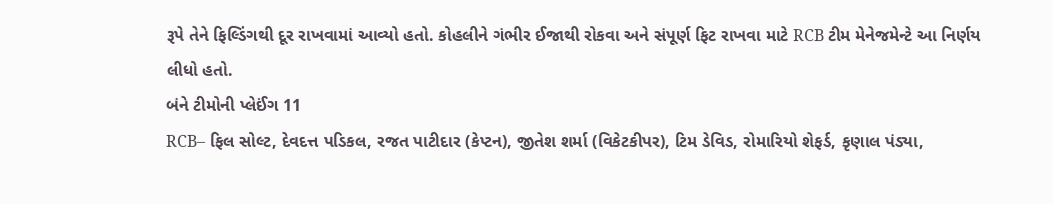રૂપે તેને ફિલ્ડિંગથી દૂર રાખવામાં આવ્યો હતો. કોહલીને ગંભીર ઈજાથી રોકવા અને સંપૂર્ણ ફિટ રાખવા માટે RCB ટીમ મેનેજમેન્ટે આ નિર્ણય લીધો હતો.
બંને ટીમોની પ્લેઈંગ 11
RCB– ફિલ સોલ્ટ, દેવદત્ત પડિકલ, રજત પાટીદાર (કેપ્ટન), જીતેશ શર્મા (વિકેટકીપર), ટિમ ડેવિડ, રોમારિયો શેફર્ડ, કૃણાલ પંડ્યા,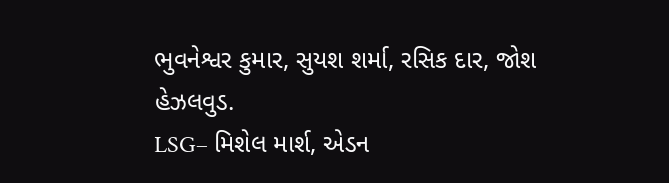ભુવનેશ્વર કુમાર, સુયશ શર્મા, રસિક દાર, જોશ હેઝલવુડ.
LSG– મિશેલ માર્શ, એડન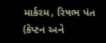માર્કરમ, રિષભ પંત (કેપ્ટન અને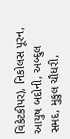વિકેટકીપર), નિકોલસ પૂરન, આયુષ બદોની, અબ્દુલ સમદ, મુકુલ ચૌધરી,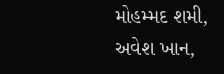મોહમ્મદ શમી, અવેશ ખાન,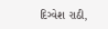દિગ્વેશ રાઠી,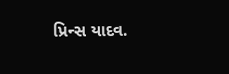પ્રિન્સ યાદવ.